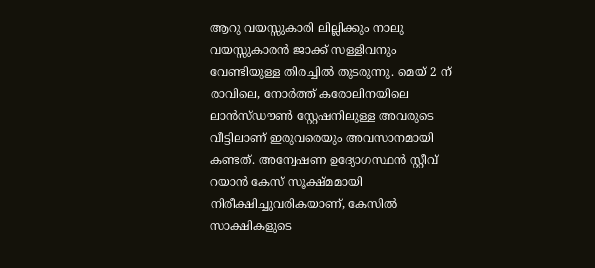ആറു വയസ്സുകാരി ലില്ലിക്കും നാലു വയസ്സുകാരൻ ജാക്ക് സള്ളിവനും വേണ്ടിയുള്ള തിരച്ചിൽ തുടരുന്നു. മെയ് 2 ന് രാവിലെ, നോർത്ത് കരോലിനയിലെ ലാൻസ്ഡൗൺ സ്റ്റേഷനിലുള്ള അവരുടെ വീട്ടിലാണ് ഇരുവരെയും അവസാനമായി കണ്ടത്. അന്വേഷണ ഉദ്യോഗസ്ഥൻ സ്റ്റീവ് റയാൻ കേസ് സൂക്ഷ്മമായി നിരീക്ഷിച്ചുവരികയാണ്, കേസിൽ സാക്ഷികളുടെ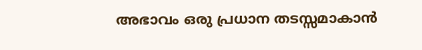അഭാവം ഒരു പ്രധാന തടസ്സമാകാൻ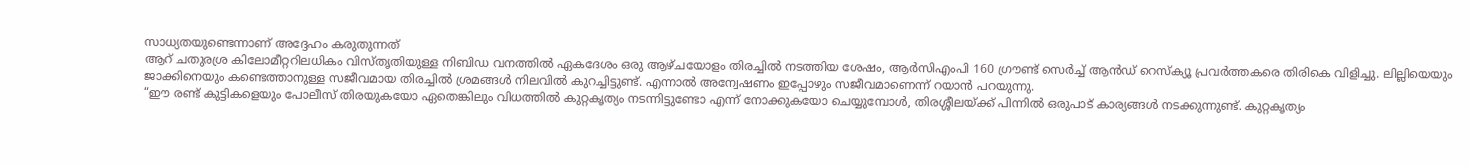സാധ്യതയുണ്ടെന്നാണ് അദ്ദേഹം കരുതുന്നത്
ആറ് ചതുരശ്ര കിലോമീറ്ററിലധികം വിസ്തൃതിയുള്ള നിബിഡ വനത്തിൽ ഏകദേശം ഒരു ആഴ്ചയോളം തിരച്ചിൽ നടത്തിയ ശേഷം, ആർസിഎംപി 160 ഗ്രൗണ്ട് സെർച്ച് ആൻഡ് റെസ്ക്യൂ പ്രവർത്തകരെ തിരികെ വിളിച്ചു. ലില്ലിയെയും ജാക്കിനെയും കണ്ടെത്താനുള്ള സജീവമായ തിരച്ചിൽ ശ്രമങ്ങൾ നിലവിൽ കുറച്ചിട്ടുണ്ട്. എന്നാൽ അന്വേഷണം ഇപ്പോഴും സജീവമാണെന്ന് റയാൻ പറയുന്നു.
“ഈ രണ്ട് കുട്ടികളെയും പോലീസ് തിരയുകയോ ഏതെങ്കിലും വിധത്തിൽ കുറ്റകൃത്യം നടന്നിട്ടുണ്ടോ എന്ന് നോക്കുകയോ ചെയ്യുമ്പോൾ, തിരശ്ശീലയ്ക്ക് പിന്നിൽ ഒരുപാട് കാര്യങ്ങൾ നടക്കുന്നുണ്ട്. കുറ്റകൃത്യം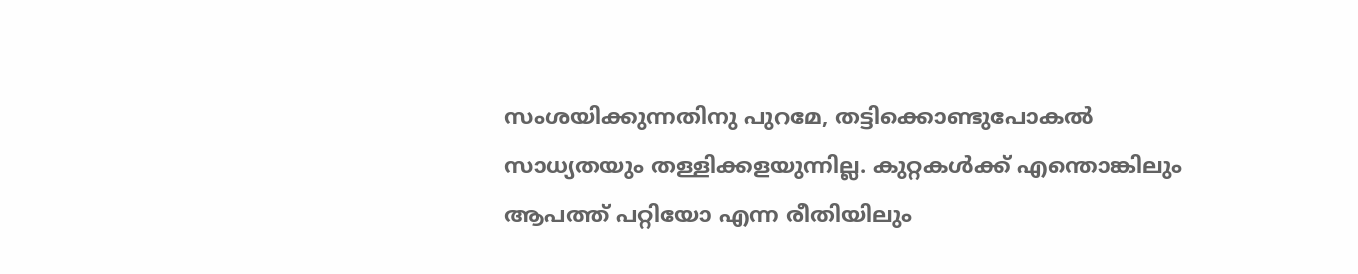സംശയിക്കുന്നതിനു പുറമേ, തട്ടിക്കൊണ്ടുപോകൽ സാധ്യതയും തള്ളിക്കളയുന്നില്ല. കുറ്റകൾക്ക് എന്തൊങ്കിലും ആപത്ത് പറ്റിയോ എന്ന രീതിയിലും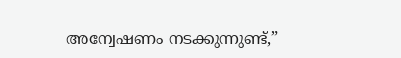അന്വേഷണം നടക്കുന്നുണ്ട്,”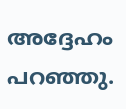അദ്ദേഹം പറഞ്ഞു.